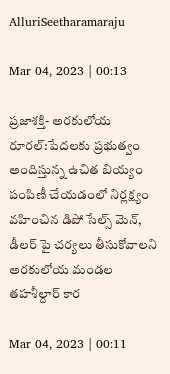AlluriSeetharamaraju

Mar 04, 2023 | 00:13

ప్రజాశక్తి- అరకులోయ రూరల్‌:పేదలకు ప్రభుత్వం అందిస్తున్న ఉచిత బియ్యం పంపిణీ చేయడంలో నిర్లక్ష్యం వహించిన డిపో సేల్స్‌ మెన్‌, డీలర్‌ పై చర్యలు తీసుకోవాలని అరకులోయ మండల తహశీల్దార్‌ కార

Mar 04, 2023 | 00:11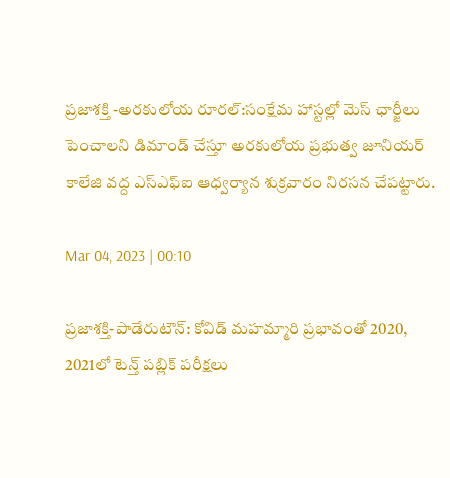ప్రజాశక్తి -అరకులోయ రూరల్‌:సంక్షేమ హాస్టల్లో మెస్‌ ఛార్జీలు పెంచాలని డిమాండ్‌ చేస్తూ అరకులోయ ప్రభుత్వ జూనియర్‌ కాలేజి వద్ద ఎస్‌ఎఫ్‌ఐ ఆధ్వర్యాన శుక్రవారం నిరసన చేపట్టారు.

Mar 04, 2023 | 00:10

ప్రజాశక్తి-పాడేరుటౌన్‌: కోవిడ్‌ మహమ్మారి ప్రభావంతో 2020, 2021లో టెన్త్‌ పబ్లిక్‌ పరీక్షలు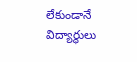లేకుండానే విద్యార్థులు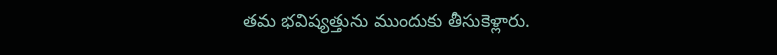తమ భవిష్యత్తును ముందుకు తీసుకెళ్లారు.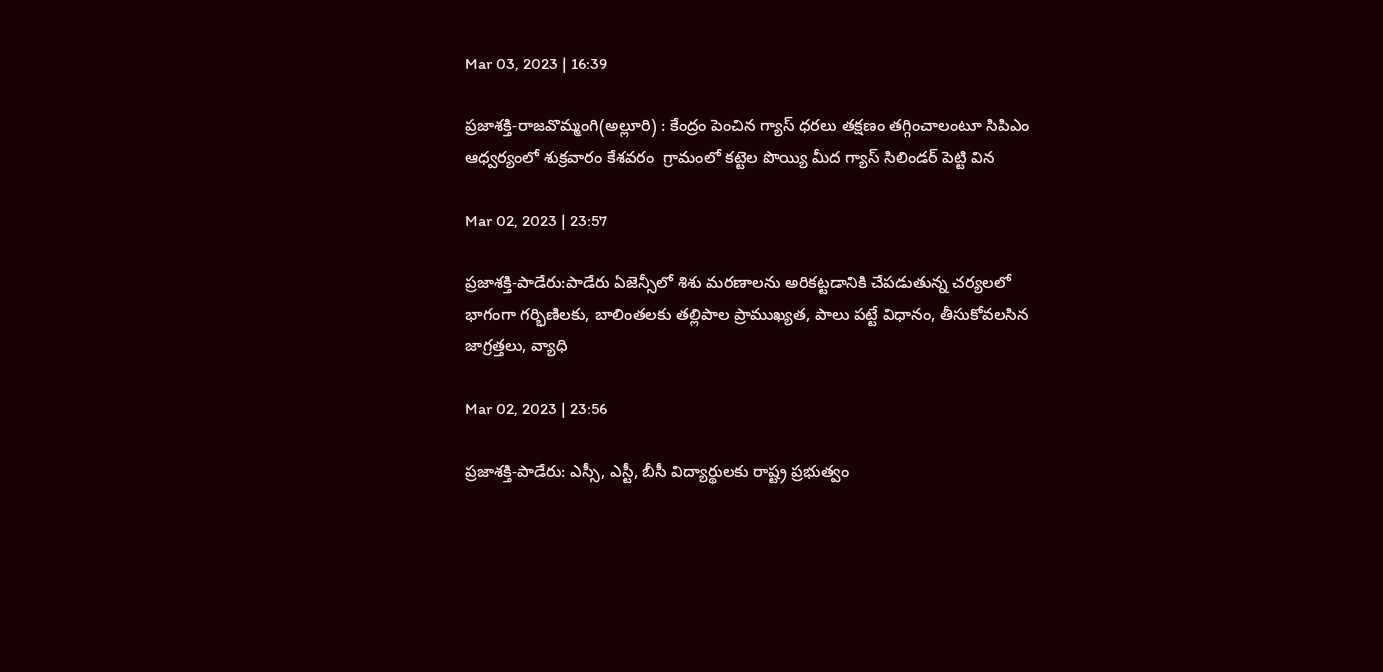Mar 03, 2023 | 16:39

ప్రజాశక్తి-రాజవొమ్మంగి(అల్లూరి) : కేంద్రం పెంచిన గ్యాస్ ధరలు తక్షణం తగ్గించాలంటూ సిపిఎం ఆధ్వర్యంలో శుక్రవారం కేశవరం  గ్రామంలో కట్టెల పొయ్యి మీద గ్యాస్ సిలిండర్ పెట్టి విన

Mar 02, 2023 | 23:57

ప్రజాశక్తి-పాడేరు:పాడేరు ఏజెన్సీలో శిశు మరణాలను అరికట్టడానికి చేపడుతున్న చర్యలలో భాగంగా గర్భిణిలకు, బాలింతలకు తల్లిపాల ప్రాముఖ్యత, పాలు పట్టే విధానం, తీసుకోవలసిన జాగ్రత్తలు, వ్యాధి

Mar 02, 2023 | 23:56

ప్రజాశక్తి-పాడేరు: ఎస్సీ, ఎస్టీ, బీసీ విద్యార్థులకు రాష్ట్ర ప్రభుత్వం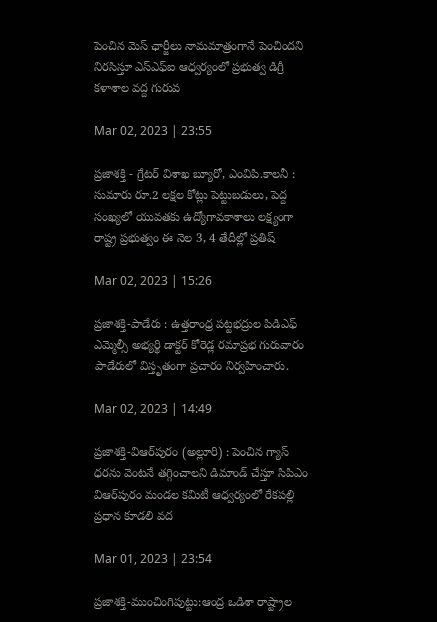పెంచిన మెస్‌ ఛార్జీలు నామమాత్రంగానే పెంచిందని నిరసిస్తూ ఎస్‌ఎఫ్‌ఐ ఆధ్వర్యంలో ప్రభుత్వ డిగ్రీ కళాశాల వద్ద గురువ

Mar 02, 2023 | 23:55

ప్రజాశక్తి - గ్రేటర్‌ విశాఖ బ్యూరో, ఎంవిపి.కాలనీ : సుమారు రూ.2 లక్షల కోట్లు పెట్టుబడులు, పెద్ద సంఖ్యలో యువతకు ఉద్యోగావకాశాలు లక్ష్యంగా రాష్ట్ర ప్రభుత్వం ఈ నెల 3, 4 తేదీల్లో ప్రతిష్

Mar 02, 2023 | 15:26

ప్రజాశక్తి-పాడేరు : ఉత్తరాంధ్ర పట్టభద్రుల పిడిఎఫ్‌ ఎమ్మెల్సీ అభ్యర్థి డాక్టర్‌ కోరెడ్ల రమాప్రభ గురువారం పాడేరులో విస్తృతంగా ప్రచారం నిర్వహించారు.

Mar 02, 2023 | 14:49

ప్రజాశక్తి-విఆర్‌పురం (అల్లూరి) : పెంచిన గ్యాస్‌ ధరను వెంటనే తగ్గించాలని డిమాండ్‌ చేస్తూ సిపిఎం విఆర్‌పురం మండల కమిటీ ఆధ్వర్యంలో రేకపల్లి ప్రధాన కూడలి వద

Mar 01, 2023 | 23:54

ప్రజాశక్తి-ముంచింగిపుట్టు:ఆంద్ర ఒడిశా రాష్ట్రాల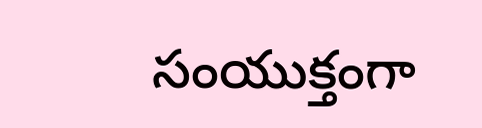సంయుక్తంగా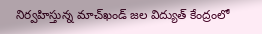నిర్వహిస్తున్న మాచ్‌ఖండ్‌ జల విద్యుత్‌ కేంద్రంలో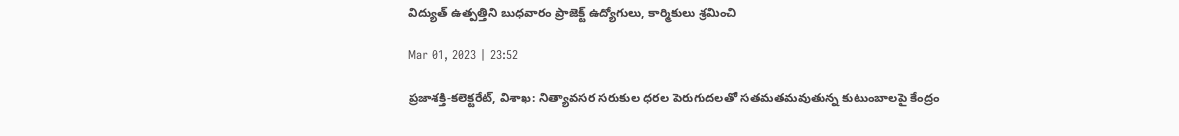విద్యుత్‌ ఉత్పత్తిని బుధవారం ప్రాజెక్ట్‌ ఉద్యోగులు, కార్మికులు శ్రమించి

Mar 01, 2023 | 23:52

ప్రజాశక్తి-కలెక్టరేట్‌, విశాఖ: నిత్యావసర సరుకుల ధరల పెరుగుదలతో సతమతమవుతున్న కుటుంబాలపై కేంద్రం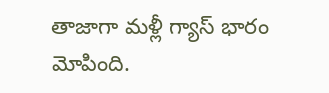తాజాగా మళ్లీ గ్యాస్‌ భారం మోపింది.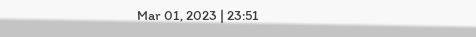Mar 01, 2023 | 23:51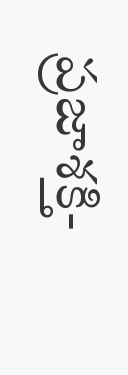ప్రజాశక్తి-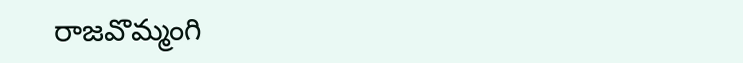రాజవొమ్మంగి